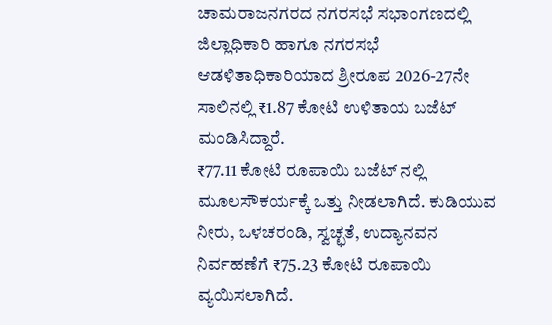ಚಾಮರಾಜನಗರದ ನಗರಸಭೆ ಸಭಾಂಗಣದಲ್ಲಿ ಜಿಲ್ಲಾಧಿಕಾರಿ ಹಾಗೂ ನಗರಸಭೆ ಆಡಳಿತಾಧಿಕಾರಿಯಾದ ಶ್ರೀರೂಪ 2026-27ನೇ ಸಾಲಿನಲ್ಲಿ ₹1.87 ಕೋಟಿ ಉಳಿತಾಯ ಬಜೆಟ್ ಮಂಡಿಸಿದ್ದಾರೆ.
₹77.11 ಕೋಟಿ ರೂಪಾಯಿ ಬಜೆಟ್ ನಲ್ಲಿ ಮೂಲಸೌಕರ್ಯಕ್ಕೆ ಒತ್ತು ನೀಡಲಾಗಿದೆ. ಕುಡಿಯುವ ನೀರು, ಒಳಚರಂಡಿ, ಸ್ವಚ್ಛತೆ, ಉದ್ಯಾನವನ ನಿರ್ವಹಣೆಗೆ ₹75.23 ಕೋಟಿ ರೂಪಾಯಿ ವ್ಯಯಿಸಲಾಗಿದೆ.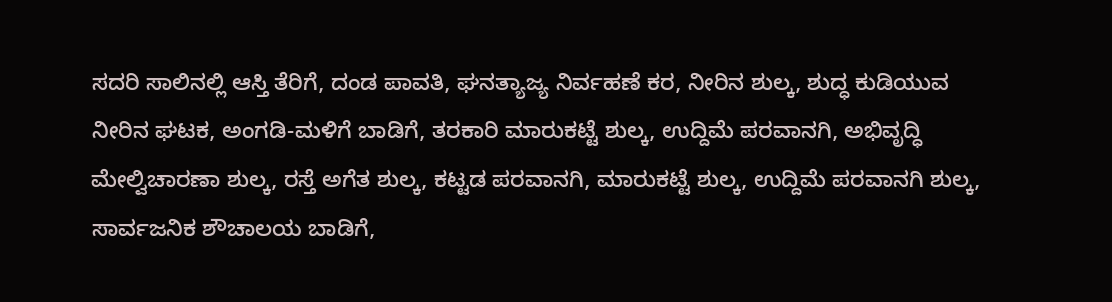ಸದರಿ ಸಾಲಿನಲ್ಲಿ ಆಸ್ತಿ ತೆರಿಗೆ, ದಂಡ ಪಾವತಿ, ಘನತ್ಯಾಜ್ಯ ನಿರ್ವಹಣೆ ಕರ, ನೀರಿನ ಶುಲ್ಕ, ಶುದ್ಧ ಕುಡಿಯುವ ನೀರಿನ ಘಟಕ, ಅಂಗಡಿ-ಮಳಿಗೆ ಬಾಡಿಗೆ, ತರಕಾರಿ ಮಾರುಕಟ್ಟೆ ಶುಲ್ಕ, ಉದ್ದಿಮೆ ಪರವಾನಗಿ, ಅಭಿವೃದ್ಧಿ ಮೇಲ್ವಿಚಾರಣಾ ಶುಲ್ಕ, ರಸ್ತೆ ಅಗೆತ ಶುಲ್ಕ, ಕಟ್ಟಡ ಪರವಾನಗಿ, ಮಾರುಕಟ್ಟೆ ಶುಲ್ಕ, ಉದ್ದಿಮೆ ಪರವಾನಗಿ ಶುಲ್ಕ, ಸಾರ್ವಜನಿಕ ಶೌಚಾಲಯ ಬಾಡಿಗೆ,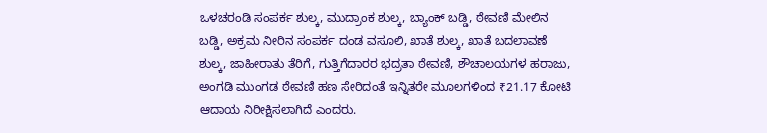ಒಳಚರಂಡಿ ಸಂಪರ್ಕ ಶುಲ್ಕ, ಮುದ್ರಾಂಕ ಶುಲ್ಕ, ಬ್ಯಾಂಕ್ ಬಡ್ಡಿ, ಠೇವಣಿ ಮೇಲಿನ ಬಡ್ಡಿ, ಅಕ್ರಮ ನೀರಿನ ಸಂಪರ್ಕ ದಂಡ ವಸೂಲಿ, ಖಾತೆ ಶುಲ್ಕ, ಖಾತೆ ಬದಲಾವಣೆ ಶುಲ್ಕ, ಜಾಹೀರಾತು ತೆರಿಗೆ, ಗುತ್ತಿಗೆದಾರರ ಭದ್ರತಾ ಠೇವಣಿ, ಶೌಚಾಲಯಗಳ ಹರಾಜು, ಅಂಗಡಿ ಮುಂಗಡ ಠೇವಣಿ ಹಣ ಸೇರಿದಂತೆ ಇನ್ನಿತರೇ ಮೂಲಗಳಿಂದ ₹21.17 ಕೋಟಿ ಆದಾಯ ನಿರೀಕ್ಷಿಸಲಾಗಿದೆ ಎಂದರು.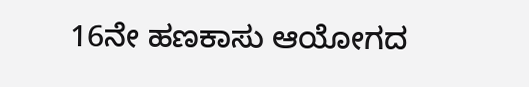16ನೇ ಹಣಕಾಸು ಆಯೋಗದ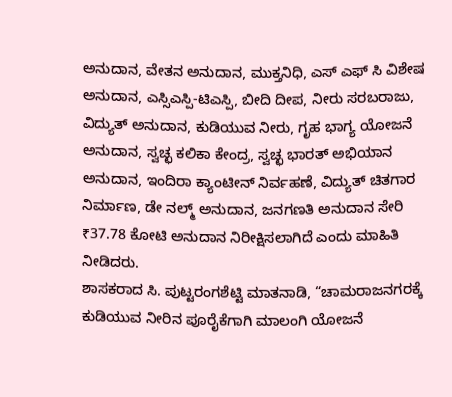ಅನುದಾನ, ವೇತನ ಅನುದಾನ, ಮುಕ್ತನಿಧಿ, ಎಸ್ ಎಫ್ ಸಿ ವಿಶೇಷ ಅನುದಾನ, ಎಸ್ಸಿಎಸ್ಪಿ-ಟಿಎಸ್ಪಿ, ಬೀದಿ ದೀಪ, ನೀರು ಸರಬರಾಜು, ವಿದ್ಯುತ್ ಅನುದಾನ, ಕುಡಿಯುವ ನೀರು, ಗೃಹ ಭಾಗ್ಯ ಯೋಜನೆ ಅನುದಾನ, ಸ್ವಚ್ಛ ಕಲಿಕಾ ಕೇಂದ್ರ, ಸ್ವಚ್ಛ ಭಾರತ್ ಅಭಿಯಾನ ಅನುದಾನ, ಇಂದಿರಾ ಕ್ಯಾಂಟೀನ್ ನಿರ್ವಹಣೆ, ವಿದ್ಯುತ್ ಚಿತಗಾರ ನಿರ್ಮಾಣ, ಡೇ ನಲ್ಮ್ ಅನುದಾನ, ಜನಗಣತಿ ಅನುದಾನ ಸೇರಿ ₹37.78 ಕೋಟಿ ಅನುದಾನ ನಿರೀಕ್ಷಿಸಲಾಗಿದೆ ಎಂದು ಮಾಹಿತಿ ನೀಡಿದರು.
ಶಾಸಕರಾದ ಸಿ. ಪುಟ್ಟರಂಗಶೆಟ್ಟಿ ಮಾತನಾಡಿ, “ಚಾಮರಾಜನಗರಕ್ಕೆ ಕುಡಿಯುವ ನೀರಿನ ಪೂರೈಕೆಗಾಗಿ ಮಾಲಂಗಿ ಯೋಜನೆ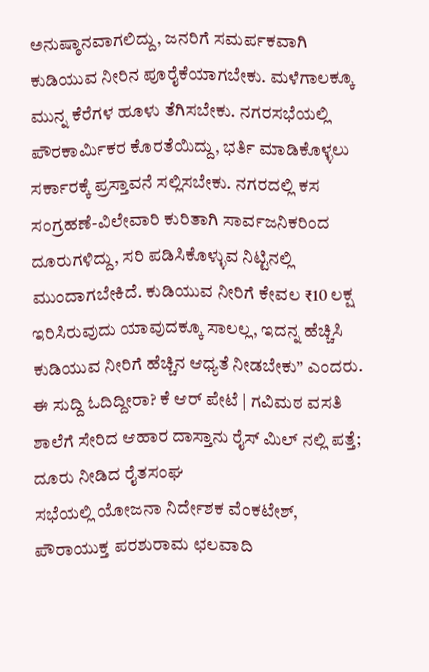ಅನುಷ್ಠಾನವಾಗಲಿದ್ದು, ಜನರಿಗೆ ಸಮರ್ಪಕವಾಗಿ ಕುಡಿಯುವ ನೀರಿನ ಪೂರೈಕೆಯಾಗಬೇಕು. ಮಳೆಗಾಲಕ್ಕೂ ಮುನ್ನ ಕೆರೆಗಳ ಹೂಳು ತೆಗಿಸಬೇಕು. ನಗರಸಭೆಯಲ್ಲಿ ಪೌರಕಾರ್ಮಿಕರ ಕೊರತೆಯಿದ್ದು, ಭರ್ತಿ ಮಾಡಿಕೊಳ್ಳಲು ಸರ್ಕಾರಕ್ಕೆ ಪ್ರಸ್ತಾವನೆ ಸಲ್ಲಿಸಬೇಕು. ನಗರದಲ್ಲಿ ಕಸ ಸಂಗ್ರಹಣೆ-ವಿಲೇವಾರಿ ಕುರಿತಾಗಿ ಸಾರ್ವಜನಿಕರಿಂದ ದೂರುಗಳಿದ್ದು, ಸರಿ ಪಡಿಸಿಕೊಳ್ಳುವ ನಿಟ್ಟಿನಲ್ಲಿ ಮುಂದಾಗಬೇಕಿದೆ. ಕುಡಿಯುವ ನೀರಿಗೆ ಕೇವಲ ₹10 ಲಕ್ಷ ಇರಿಸಿರುವುದು ಯಾವುದಕ್ಕೂ ಸಾಲಲ್ಲ, ಇದನ್ನ ಹೆಚ್ಚಿಸಿ ಕುಡಿಯುವ ನೀರಿಗೆ ಹೆಚ್ಚಿನ ಆಧ್ಯತೆ ನೀಡಬೇಕು” ಎಂದರು.
ಈ ಸುದ್ದಿ ಓದಿದ್ದೀರಾ? ಕೆ ಆರ್ ಪೇಟೆ | ಗವಿಮಠ ವಸತಿ ಶಾಲೆಗೆ ಸೇರಿದ ಆಹಾರ ದಾಸ್ತಾನು ರೈಸ್ ಮಿಲ್ ನಲ್ಲಿ ಪತ್ತೆ; ದೂರು ನೀಡಿದ ರೈತಸಂಘ
ಸಭೆಯಲ್ಲಿ ಯೋಜನಾ ನಿರ್ದೇಶಕ ವೆಂಕಟೇಶ್, ಪೌರಾಯುಕ್ತ ಪರಶುರಾಮ ಛಲವಾದಿ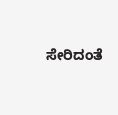ಸೇರಿದಂತೆ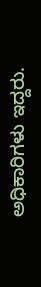ಅಧಿಕಾರಿಗಳು ಇದ್ದರು.